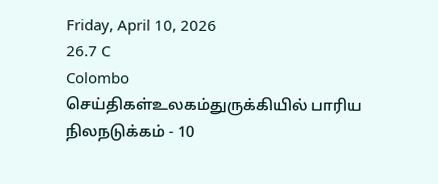Friday, April 10, 2026
26.7 C
Colombo
செய்திகள்உலகம்துருக்கியில் பாரிய நிலநடுக்கம் - 10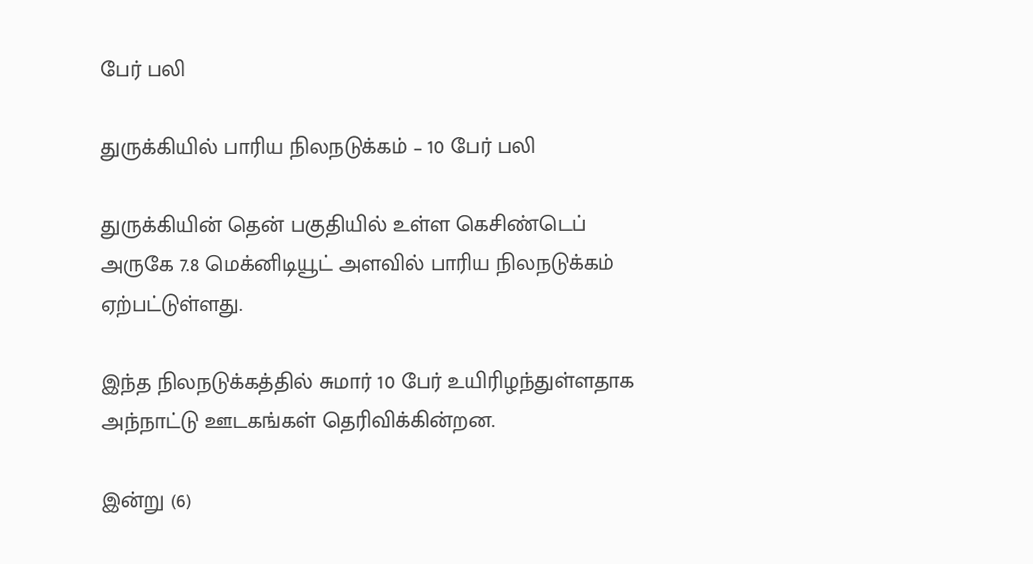பேர் பலி

துருக்கியில் பாரிய நிலநடுக்கம் – 10 பேர் பலி

துருக்கியின் தென் பகுதியில் உள்ள கெசிண்டெப் அருகே 7.8 மெக்னிடியூட் அளவில் பாரிய நிலநடுக்கம் ஏற்பட்டுள்ளது.

இந்த நிலநடுக்கத்தில் சுமார் 10 பேர் உயிரிழந்துள்ளதாக அந்நாட்டு ஊடகங்கள் தெரிவிக்கின்றன.

இன்று (6)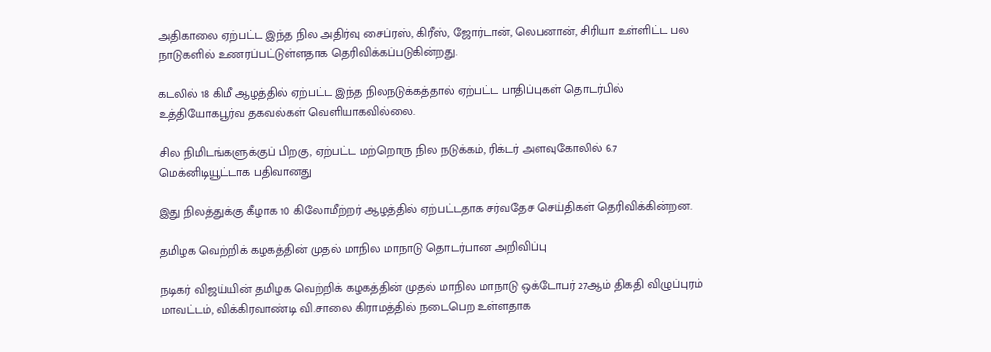அதிகாலை ஏற்பட்ட இந்த நில அதிர்வு சைப்ரஸ், கிரீஸ், ஜோர்டான், லெபனான், சிரியா உள்ளிட்ட பல நாடுகளில் உணரப்பட்டுள்ளதாக தெரிவிக்கப்படுகின்றது.

கடலில் 18 கிமீ ஆழத்தில் ஏற்பட்ட இந்த நிலநடுக்கத்தால் ஏற்பட்ட பாதிப்புகள் தொடர்பில் உத்தியோகபூர்வ தகவல்கள் வெளியாகவில்லை.

சில நிமிடங்களுக்குப் பிறகு, ஏற்பட்ட மற்றொரு நில நடுக்கம், ரிக்டர் அளவுகோலில் 6.7 மெக்னிடியூட்டாக பதிவானது

இது நிலத்துக்கு கீழாக 10 கிலோமீற்றர் ஆழத்தில் ஏற்பட்டதாக சர்வதேச செய்திகள் தெரிவிக்கின்றன.

தமிழக வெற்றிக் கழகத்தின் முதல் மாநில மாநாடு தொடர்பான அறிவிப்பு

நடிகர் விஜய்யின் தமிழக வெற்றிக் கழகத்தின் முதல் மாநில மாநாடு ஒக்டோபர் 27ஆம் திகதி விழுப்புரம் மாவட்டம், விக்கிரவாண்டி வி.சாலை கிராமத்தில் நடைபெற உள்ளதாக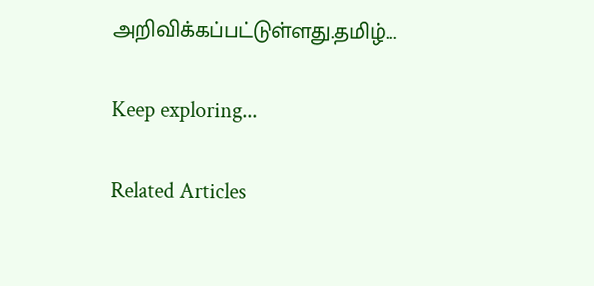அறிவிக்கப்பட்டுள்ளது.தமிழ்...

Keep exploring...

Related Articles